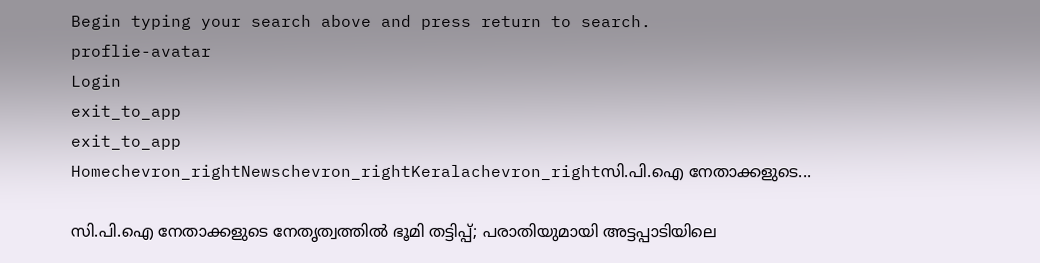Begin typing your search above and press return to search.
proflie-avatar
Login
exit_to_app
exit_to_app
Homechevron_rightNewschevron_rightKeralachevron_rightസി.പി.ഐ നേതാക്കളുടെ...

സി.പി.ഐ നേതാക്കളുടെ നേതൃത്വത്തിൽ ഭൂമി തട്ടിപ്പ്; പരാതിയുമായി അട്ടപ്പാടിയിലെ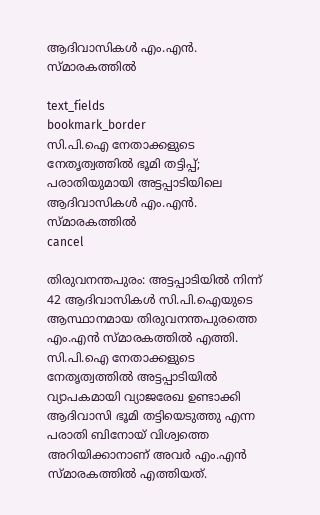ആദിവാസികൾ എം.എൻ. സ്മാരകത്തിൽ

text_fields
bookmark_border
സി.പി.ഐ നേതാക്കളുടെ നേതൃത്വത്തിൽ ഭൂമി തട്ടിപ്പ്; പരാതിയുമായി അട്ടപ്പാടിയിലെ ആദിവാസികൾ എം.എൻ. സ്മാരകത്തിൽ
cancel

തിരുവനന്തപുരം: അട്ടപ്പാടിയിൽ നിന്ന് 42 ആദിവാസികൾ സി.പി.ഐയുടെ ആസ്ഥാനമായ തിരുവനന്തപുരത്തെ എം.എൻ സ്മാരകത്തിൽ എത്തി. സി.പി.ഐ നേതാക്കളുടെ നേതൃത്വത്തിൽ അട്ടപ്പാടിയിൽ വ്യാപകമായി വ്യാജരേഖ ഉണ്ടാക്കി ആദിവാസി ഭൂമി തട്ടിയെടുത്തു എന്ന പരാതി ബിനോയ് വിശ്വത്തെ അറിയിക്കാനാണ് അവർ എം.എൻ സ്മാരകത്തിൽ എത്തിയത്.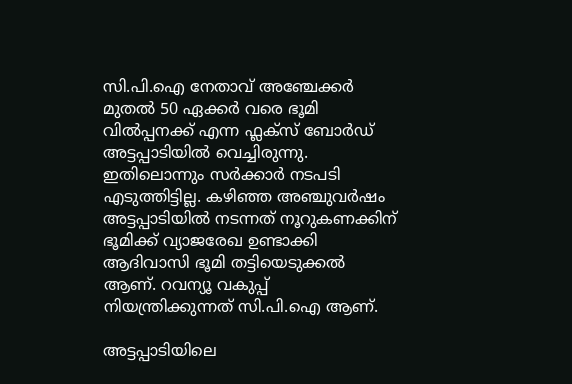സി.പി.ഐ നേതാവ് അഞ്ചേക്കർ മുതൽ 50 ഏക്കർ വരെ ഭൂമി വിൽപ്പനക്ക് എന്ന ഫ്ലക്സ് ബോർഡ് അട്ടപ്പാടിയിൽ വെച്ചിരുന്നു. ഇതിലൊന്നും സർക്കാർ നടപടി എടുത്തിട്ടില്ല. കഴിഞ്ഞ അഞ്ചുവർഷം അട്ടപ്പാടിയിൽ നടന്നത് നൂറുകണക്കിന് ഭൂമിക്ക് വ്യാജരേഖ ഉണ്ടാക്കി ആദിവാസി ഭൂമി തട്ടിയെടുക്കൽ ആണ്. റവന്യൂ വകുപ്പ് നിയന്ത്രിക്കുന്നത് സി.പി.ഐ ആണ്.

അട്ടപ്പാടിയിലെ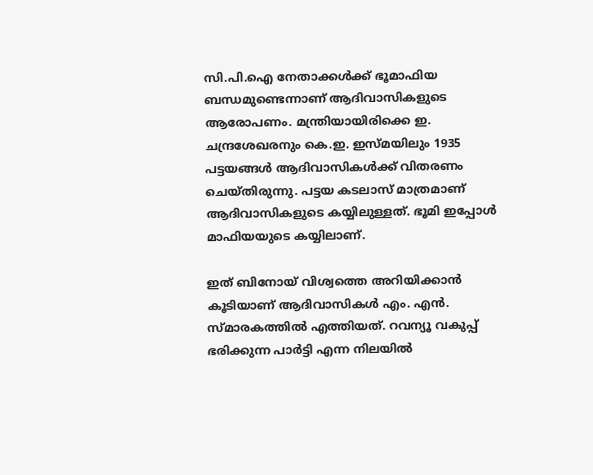സി.പി.ഐ നേതാക്കൾക്ക് ഭൂമാഫിയ ബന്ധമുണ്ടെന്നാണ് ആദിവാസികളുടെ ആരോപണം. മന്ത്രിയായിരിക്കെ ഇ. ചന്ദ്രശേഖരനും കെ.ഇ. ഇസ്മയിലും 1935 പട്ടയങ്ങൾ ആദിവാസികൾക്ക് വിതരണം ചെയ്തിരുന്നു. പട്ടയ കടലാസ് മാത്രമാണ് ആദിവാസികളുടെ കയ്യിലുള്ളത്. ഭൂമി ഇപ്പോൾ മാഫിയയുടെ കയ്യിലാണ്.

ഇത് ബിനോയ് വിശ്വത്തെ അറിയിക്കാൻ കൂടിയാണ് ആദിവാസികൾ എം. എൻ. സ്മാരകത്തിൽ എത്തിയത്. റവന്യൂ വകുപ്പ് ഭരിക്കുന്ന പാർട്ടി എന്ന നിലയിൽ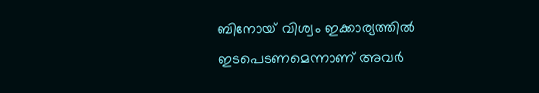ബിനോയ് വിശ്വം ഇക്കാര്യത്തിൽ ഇടപെടണമെന്നാണ് അവർ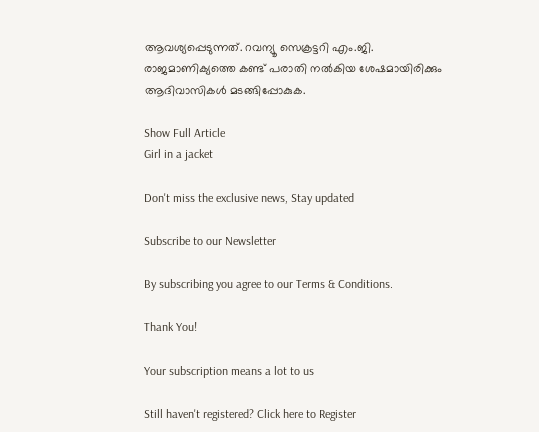ആവശ്യപ്പെടുന്നത്. റവന്യൂ സെക്രട്ടറി എം.ജി. രാജമാണിക്യത്തെ കണ്ട് പരാതി നൽകിയ ശേഷമായിരിക്കും ആദിവാസികൾ മടങ്ങിപ്പോകുക.

Show Full Article
Girl in a jacket

Don't miss the exclusive news, Stay updated

Subscribe to our Newsletter

By subscribing you agree to our Terms & Conditions.

Thank You!

Your subscription means a lot to us

Still haven't registered? Click here to Register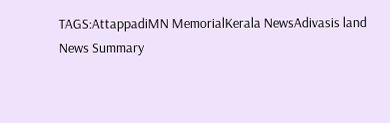TAGS:AttappadiMN MemorialKerala NewsAdivasis land
News Summary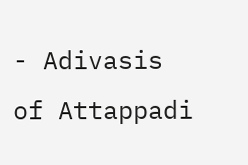- Adivasis of Attappadi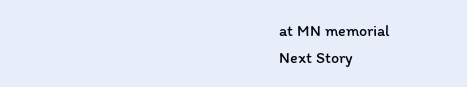at MN memorial
Next Story